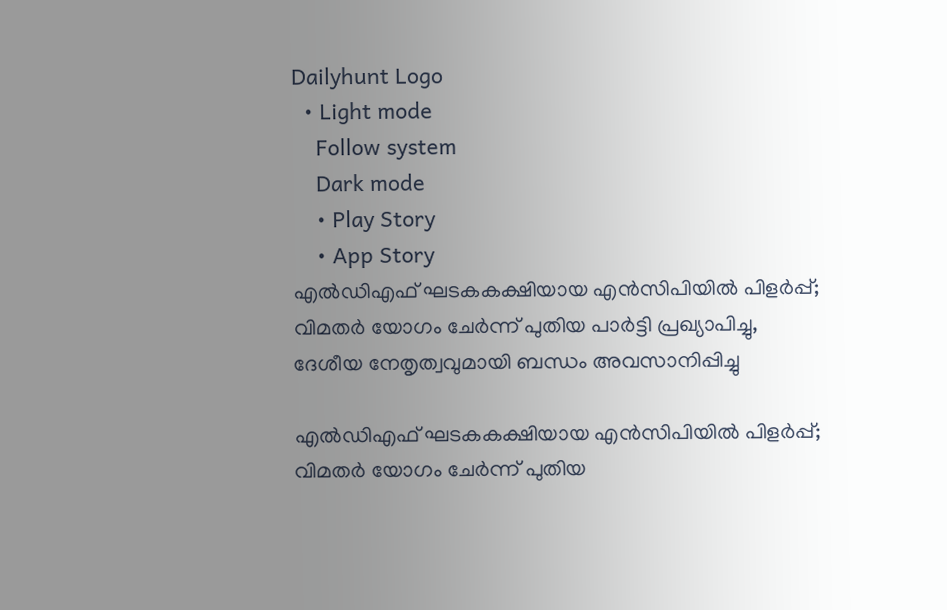Dailyhunt Logo
  • Light mode
    Follow system
    Dark mode
    • Play Story
    • App Story
എല്‍ഡിഎഫ് ഘടകകക്ഷിയായ എൻസിപിയില്‍ പിളര്‍പ്പ്; വിമതര്‍ യോഗം ചേര്‍ന്ന് പുതിയ പാര്‍ട്ടി പ്രഖ്യാപിച്ചു, ദേശീയ നേതൃത്വവുമായി ബന്ധം അവസാനിപ്പിച്ചു

എല്‍ഡിഎഫ് ഘടകകക്ഷിയായ എൻസിപിയില്‍ പിളര്‍പ്പ്; വിമതര്‍ യോഗം ചേര്‍ന്ന് പുതിയ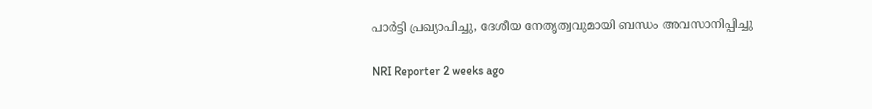പാര്‍ട്ടി പ്രഖ്യാപിച്ചു, ദേശീയ നേതൃത്വവുമായി ബന്ധം അവസാനിപ്പിച്ചു

NRI Reporter 2 weeks ago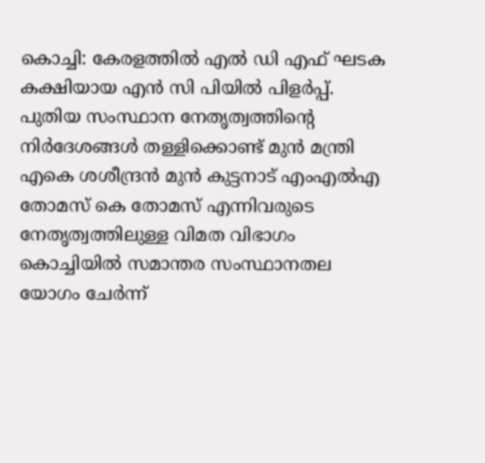കൊച്ചി: കേരളത്തില്‍ എല്‍ ഡി എഫ് ഘടക കക്ഷിയായ എൻ സി പിയില്‍ പിളർപ്പ്. പുതിയ സംസ്ഥാന നേതൃത്വത്തിന്റെ നിർദേശങ്ങള്‍ തള്ളിക്കൊണ്ട് മുൻ മന്ത്രി എകെ ശശീന്ദ്രൻ മുൻ കുട്ടനാട് എംഎല്‍എ തോമസ് കെ തോമസ് എന്നിവരുടെ നേതൃത്വത്തിലുള്ള വിമത വിഭാഗം കൊച്ചിയില്‍ സമാന്തര സംസ്ഥാനതല യോഗം ചേർന്ന്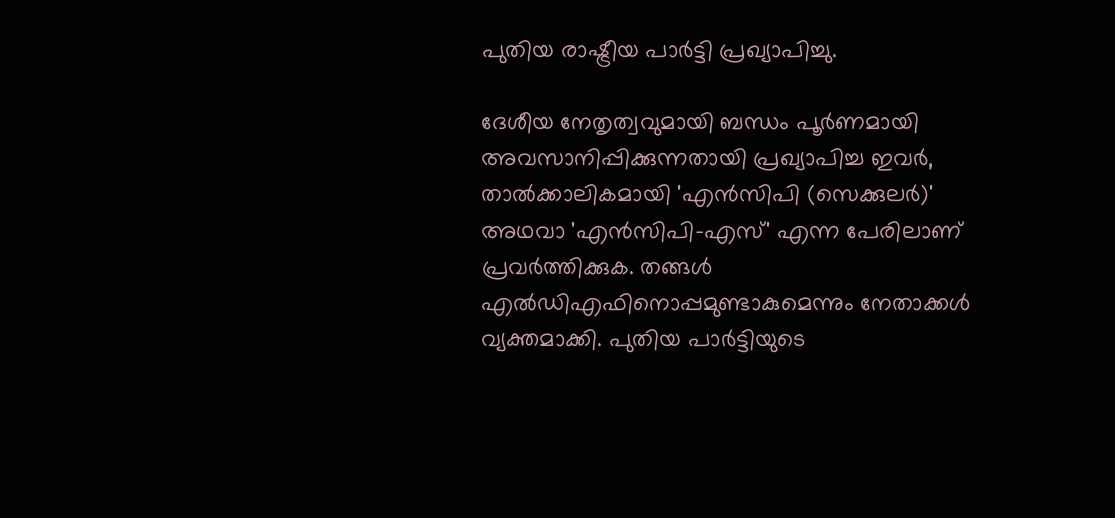പുതിയ രാഷ്ട്രീയ പാർട്ടി പ്രഖ്യാപിച്ചു.

ദേശീയ നേതൃത്വവുമായി ബന്ധം പൂർണമായി അവസാനിപ്പിക്കുന്നതായി പ്രഖ്യാപിച്ച ഇവർ, താല്‍ക്കാലികമായി 'എൻസിപി (സെക്കുലർ)' അഥവാ 'എൻസിപി-എസ്' എന്ന പേരിലാണ് പ്രവർത്തിക്കുക. തങ്ങള്‍ എല്‍ഡിഎഫിനൊപ്പമുണ്ടാകുമെന്നും നേതാക്കള്‍ വ്യക്തമാക്കി. പുതിയ പാർട്ടിയുടെ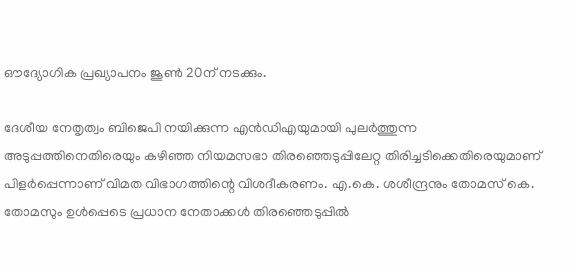ഔദ്യോഗിക പ്രഖ്യാപനം ജൂണ്‍ 20ന് നടക്കും.

ദേശീയ നേതൃത്വം ബിജെപി നയിക്കുന്ന എൻഡിഎയുമായി പുലർത്തുന്ന അടുപ്പത്തിനെതിരെയും കഴിഞ്ഞ നിയമസഭാ തിരഞ്ഞെടുപ്പിലേറ്റ തിരിച്ചടിക്കെതിരെയുമാണ് പിളർപ്പെന്നാണ് വിമത വിഭാഗത്തിന്റെ വിശദീകരണം. എ.കെ. ശശീന്ദ്രനും തോമസ് കെ. തോമസും ഉള്‍പ്പെടെ പ്രധാന നേതാക്കള്‍ തിരഞ്ഞെടുപ്പില്‍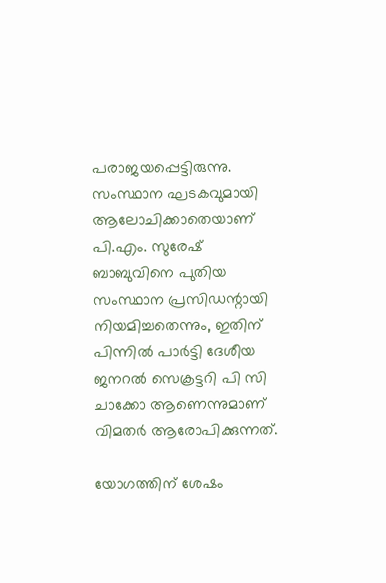പരാജയപ്പെട്ടിരുന്നു. സംസ്ഥാന ഘടകവുമായി ആലോചിക്കാതെയാണ് പി.എം. സുരേഷ് ബാബുവിനെ പുതിയ സംസ്ഥാന പ്രസിഡന്റായി നിയമിച്ചതെന്നും, ഇതിന് പിന്നില്‍ പാർട്ടി ദേശീയ ജനറല്‍ സെക്രട്ടറി പി സി ചാക്കോ ആണെന്നുമാണ് വിമതർ ആരോപിക്കുന്നത്.

യോഗത്തിന് ശേഷം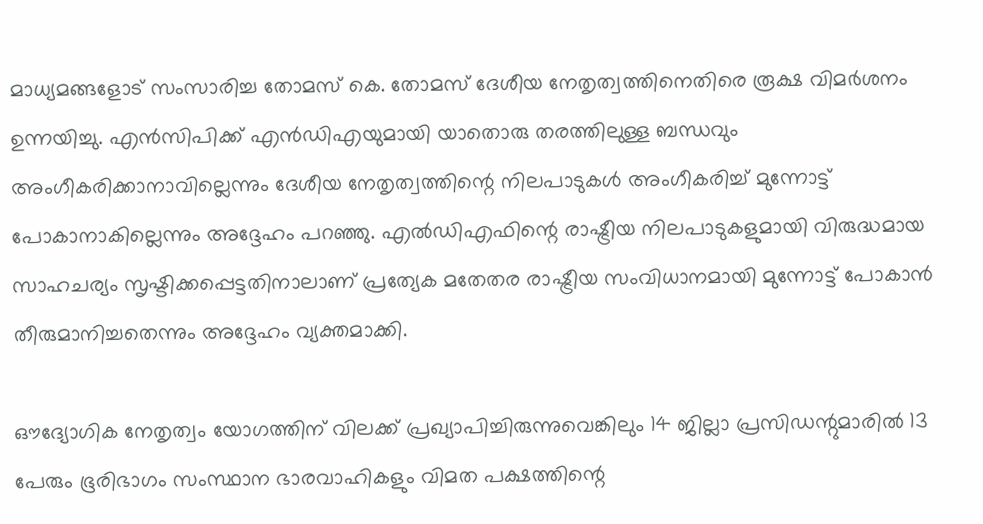മാധ്യമങ്ങളോട് സംസാരിച്ച തോമസ് കെ. തോമസ് ദേശീയ നേതൃത്വത്തിനെതിരെ രൂക്ഷ വിമർശനം ഉന്നയിച്ചു. എൻസിപിക്ക് എൻഡിഎയുമായി യാതൊരു തരത്തിലുള്ള ബന്ധവും അംഗീകരിക്കാനാവില്ലെന്നും ദേശീയ നേതൃത്വത്തിന്റെ നിലപാടുകള്‍ അംഗീകരിച്ച്‌ മുന്നോട്ട് പോകാനാകില്ലെന്നും അദ്ദേഹം പറഞ്ഞു. എല്‍ഡിഎഫിന്റെ രാഷ്ട്രീയ നിലപാടുകളുമായി വിരുദ്ധമായ സാഹചര്യം സൃഷ്ടിക്കപ്പെട്ടതിനാലാണ് പ്രത്യേക മതേതര രാഷ്ട്രീയ സംവിധാനമായി മുന്നോട്ട് പോകാൻ തീരുമാനിച്ചതെന്നും അദ്ദേഹം വ്യക്തമാക്കി.

ഔദ്യോഗിക നേതൃത്വം യോഗത്തിന് വിലക്ക് പ്രഖ്യാപിച്ചിരുന്നുവെങ്കിലും 14 ജില്ലാ പ്രസിഡന്റുമാരില്‍ 13 പേരും ഭൂരിഭാഗം സംസ്ഥാന ഭാരവാഹികളും വിമത പക്ഷത്തിന്റെ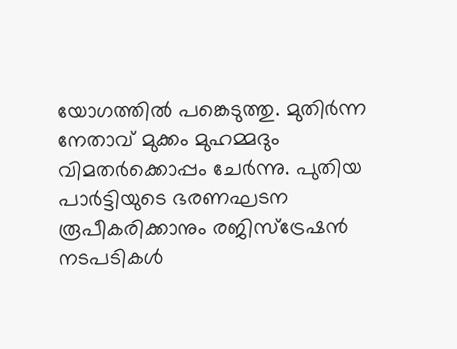യോഗത്തില്‍ പങ്കെടുത്തു. മുതിർന്ന നേതാവ് മുക്കം മുഹമ്മദും വിമതർക്കൊപ്പം ചേർന്നു. പുതിയ പാർട്ടിയുടെ ഭരണഘടന രൂപീകരിക്കാനും രജിസ്ട്രേഷൻ നടപടികള്‍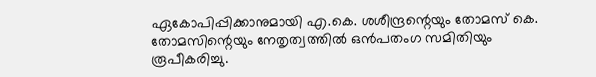ഏകോപിപ്പിക്കാനുമായി എ.കെ. ശശീന്ദ്രന്റെയും തോമസ് കെ. തോമസിന്റെയും നേതൃത്വത്തില്‍ ഒൻപതംഗ സമിതിയും രൂപീകരിച്ചു.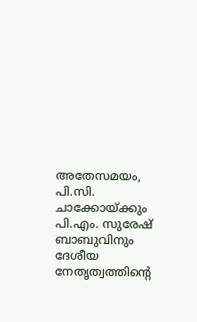അതേസമയം, പി.സി. ചാക്കോയ്ക്കും പി.എം. സുരേഷ് ബാബുവിനും ദേശീയ നേതൃത്വത്തിന്റെ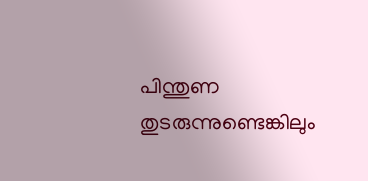പിന്തുണ തുടരുന്നുണ്ടെങ്കിലും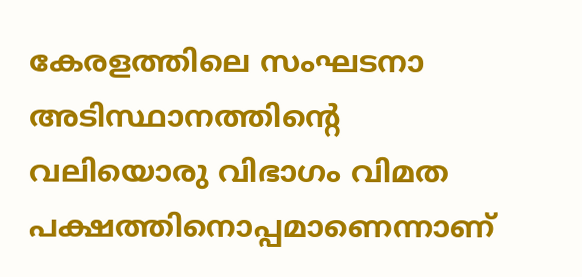കേരളത്തിലെ സംഘടനാ അടിസ്ഥാനത്തിന്റെ വലിയൊരു വിഭാഗം വിമത പക്ഷത്തിനൊപ്പമാണെന്നാണ്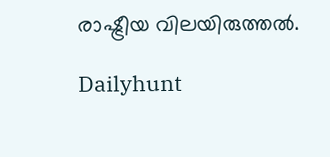രാഷ്ട്രീയ വിലയിരുത്തല്‍.

Dailyhunt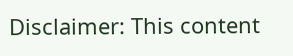Disclaimer: This content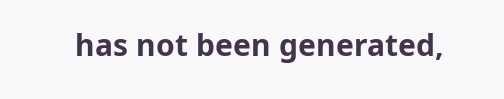has not been generated,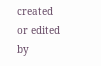created or edited by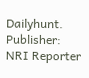Dailyhunt. Publisher: NRI Reporter